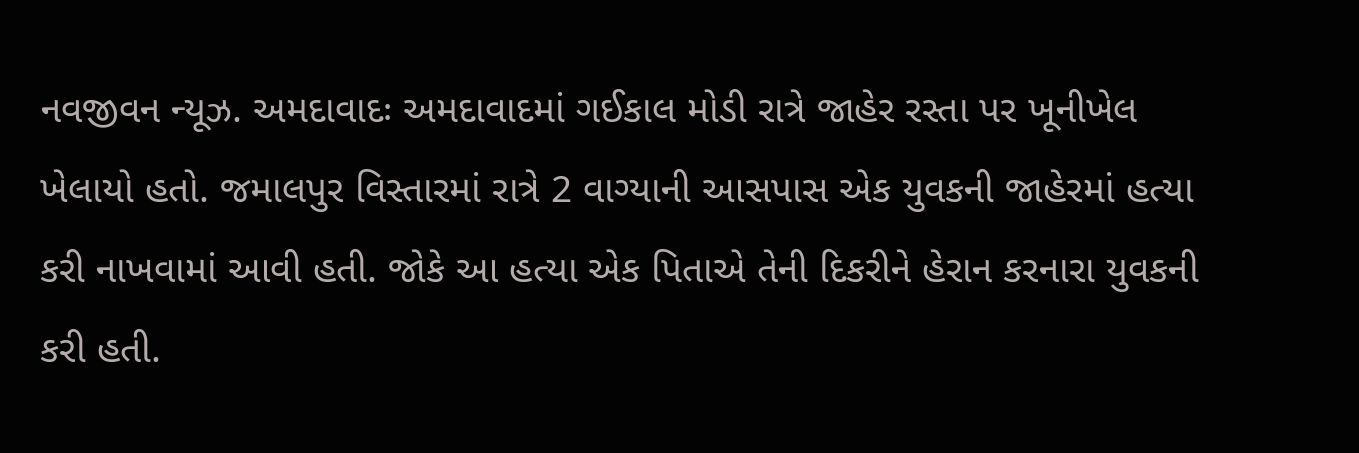નવજીવન ન્યૂઝ. અમદાવાદઃ અમદાવાદમાં ગઈકાલ મોડી રાત્રે જાહેર રસ્તા પર ખૂનીખેલ ખેલાયો હતો. જમાલપુર વિસ્તારમાં રાત્રે 2 વાગ્યાની આસપાસ એક યુવકની જાહેરમાં હત્યા કરી નાખવામાં આવી હતી. જોકે આ હત્યા એક પિતાએ તેની દિકરીને હેરાન કરનારા યુવકની કરી હતી.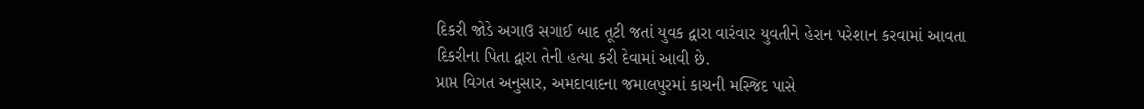દિકરી જોડે અગાઉ સગાઈ બાદ તૂટી જતાં યુવક દ્વારા વારંવાર યુવતીને હેરાન પરેશાન કરવામાં આવતા દિકરીના પિતા દ્વારા તેની હત્યા કરી દેવામાં આવી છે.
પ્રાપ્ત વિગત અનુસાર, અમદાવાદના જમાલપુરમાં કાચની મસ્જિદ પાસે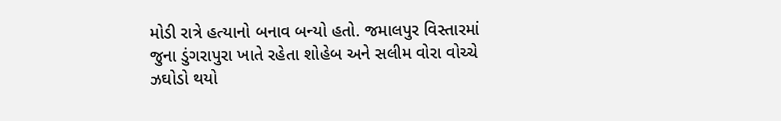મોડી રાત્રે હત્યાનો બનાવ બન્યો હતો. જમાલપુર વિસ્તારમાં જુના ડુંગરાપુરા ખાતે રહેતા શોહેબ અને સલીમ વોરા વોચ્ચે ઝઘોડો થયો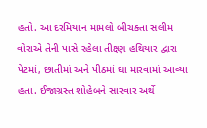હતો. આ દરમિયાન મામલો બીચક્તા સલીમ વોરાએ તેની પાસે રહેલા તીક્ષ્ણ હથિયાર દ્વારા પેટમાં, છાતીમાં અને પીઠમાં ઘા મારવામાં આવ્યા હતા. ઈજાગ્રસ્ત શોહેબને સારવાર અર્થે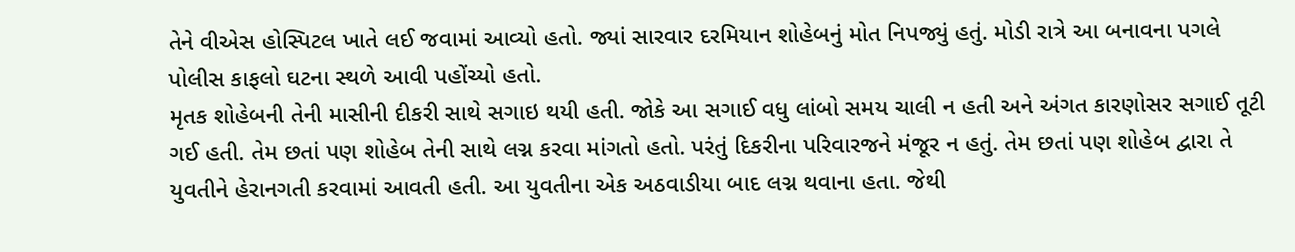તેને વીએસ હોસ્પિટલ ખાતે લઈ જવામાં આવ્યો હતો. જ્યાં સારવાર દરમિયાન શોહેબનું મોત નિપજ્યું હતું. મોડી રાત્રે આ બનાવના પગલે પોલીસ કાફલો ઘટના સ્થળે આવી પહોંચ્યો હતો.
મૃતક શોહેબની તેની માસીની દીકરી સાથે સગાઇ થયી હતી. જોકે આ સગાઈ વધુ લાંબો સમય ચાલી ન હતી અને અંગત કારણોસર સગાઈ તૂટી ગઈ હતી. તેમ છતાં પણ શોહેબ તેની સાથે લગ્ન કરવા માંગતો હતો. પરંતું દિકરીના પરિવારજને મંજૂર ન હતું. તેમ છતાં પણ શોહેબ દ્વારા તે યુવતીને હેરાનગતી કરવામાં આવતી હતી. આ યુવતીના એક અઠવાડીયા બાદ લગ્ન થવાના હતા. જેથી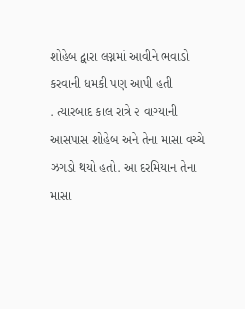શોહેબ દ્વારા લગ્નમાં આવીને ભવાડો કરવાની ધમકી પણ આપી હતી
. ત્યારબાદ કાલ રાત્રે ૨ વાગ્યાની આસપાસ શોહેબ અને તેના માસા વચ્ચે ઝગડો થયો હતો. આ દરમિયાન તેના માસા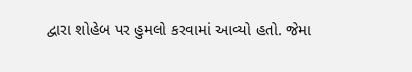દ્વારા શોહેબ પર હુમલો કરવામાં આવ્યો હતો. જેમા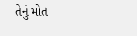તેનું મોત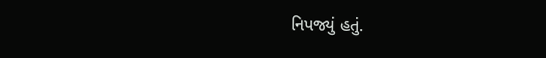નિપજ્યું હતું.